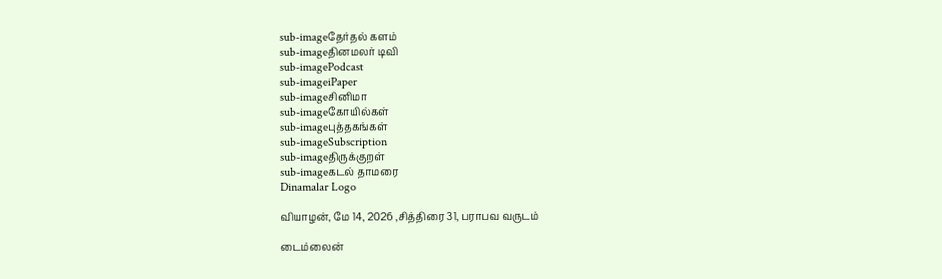sub-imageதேர்தல் களம்
sub-imageதினமலர் டிவி
sub-imagePodcast
sub-imageiPaper
sub-imageசினிமா
sub-imageகோயில்கள்
sub-imageபுத்தகங்கள்
sub-imageSubscription
sub-imageதிருக்குறள்
sub-imageகடல் தாமரை
Dinamalar Logo

வியாழன், மே 14, 2026 ,சித்திரை 31, பராபவ வருடம்

டைம்லைன்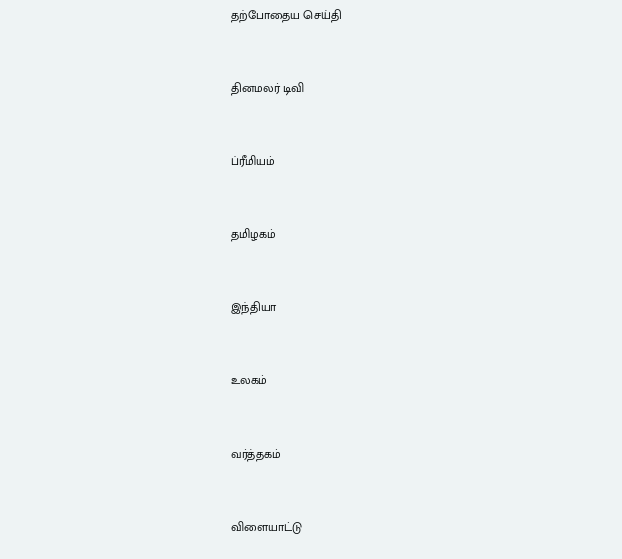தற்போதைய செய்தி


தினமலர் டிவி


ப்ரீமியம்


தமிழகம்


இந்தியா


உலகம்


வர்த்தகம்


விளையாட்டு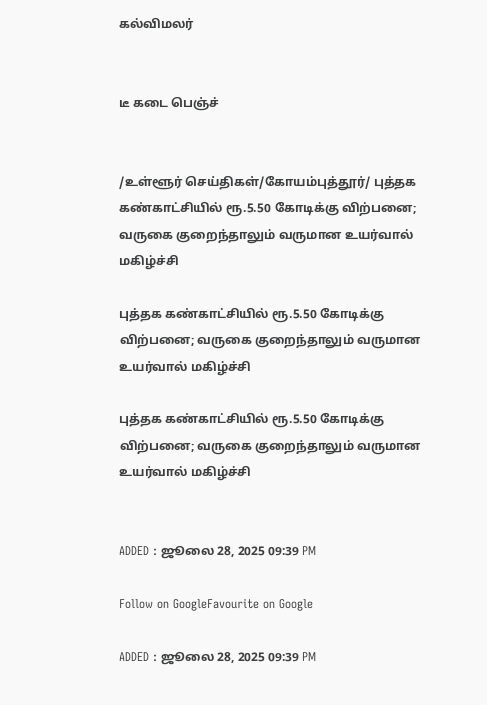கல்விமலர்


டீ கடை பெஞ்ச்


/உள்ளூர் செய்திகள்/கோயம்புத்தூர்/ புத்தக கண்காட்சியில் ரூ.5.50 கோடிக்கு விற்பனை; வருகை குறைந்தாலும் வருமான உயர்வால் மகிழ்ச்சி

புத்தக கண்காட்சியில் ரூ.5.50 கோடிக்கு விற்பனை; வருகை குறைந்தாலும் வருமான உயர்வால் மகிழ்ச்சி

புத்தக கண்காட்சியில் ரூ.5.50 கோடிக்கு விற்பனை; வருகை குறைந்தாலும் வருமான உயர்வால் மகிழ்ச்சி


ADDED : ஜூலை 28, 2025 09:39 PM

Follow on GoogleFavourite on Google

ADDED : ஜூலை 28, 2025 09:39 PM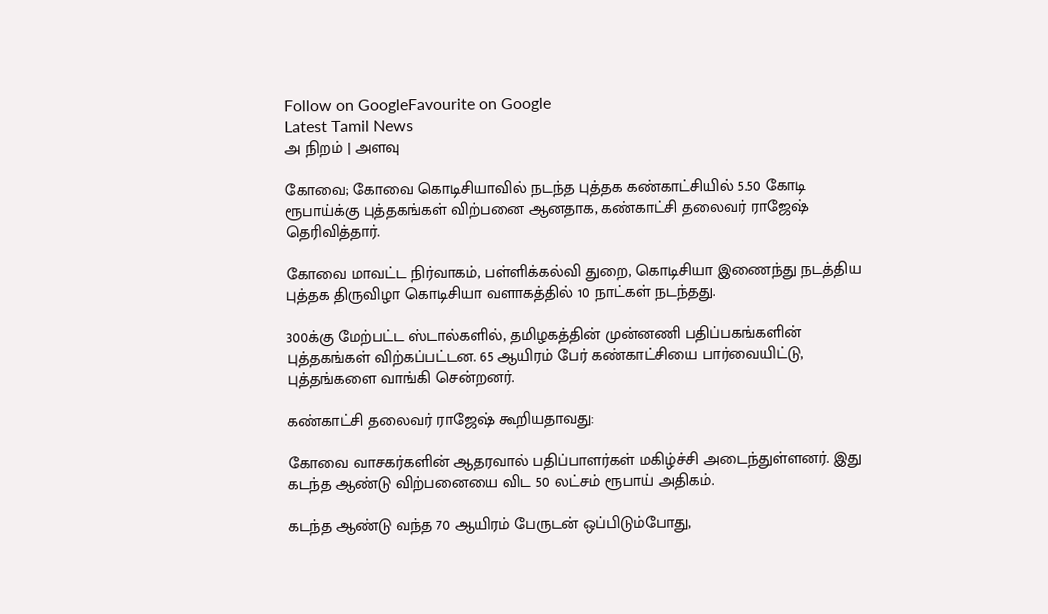Follow on GoogleFavourite on Google
Latest Tamil News
அ நிறம் | அளவு

கோவை; கோவை கொடிசியாவில் நடந்த புத்தக கண்காட்சியில் 5.50 கோடி ரூபாய்க்கு புத்தகங்கள் விற்பனை ஆனதாக, கண்காட்சி தலைவர் ராஜேஷ் தெரிவித்தார்.

கோவை மாவட்ட நிர்வாகம், பள்ளிக்கல்வி துறை, கொடிசியா இணைந்து நடத்திய புத்தக திருவிழா கொடிசியா வளாகத்தில் 10 நாட்கள் நடந்தது.

300க்கு மேற்பட்ட ஸ்டால்களில், தமிழகத்தின் முன்னணி பதிப்பகங்களின் புத்தகங்கள் விற்கப்பட்டன. 65 ஆயிரம் பேர் கண்காட்சியை பார்வையிட்டு, புத்தங்களை வாங்கி சென்றனர்.

கண்காட்சி தலைவர் ராஜேஷ் கூறியதாவது:

கோவை வாசகர்களின் ஆதரவால் பதிப்பாளர்கள் மகிழ்ச்சி அடைந்துள்ளனர். இது கடந்த ஆண்டு விற்பனையை விட 50 லட்சம் ரூபாய் அதிகம்.

கடந்த ஆண்டு வந்த 70 ஆயிரம் பேருடன் ஒப்பிடும்போது,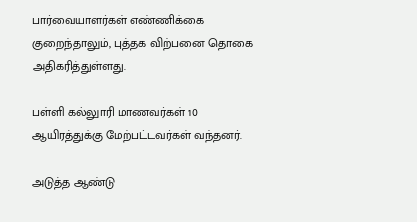பார்வையாளர்கள் எண்ணிக்கை குறைந்தாலும், புத்தக விற்பனை தொகை அதிகரித்துள்ளது.

பள்ளி கல்லுாரி மாணவர்கள் 10 ஆயிரத்துக்கு மேற்பட்டவர்கள் வந்தனர்.

அடுத்த ஆண்டு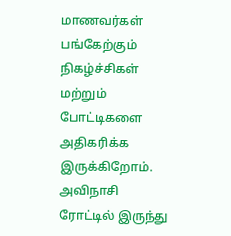மாணவர்கள் பங்கேற்கும் நிகழ்ச்சிகள் மற்றும் போட்டிகளை அதிகரிக்க இருக்கிறோம். அவிநாசி ரோட்டில் இருந்து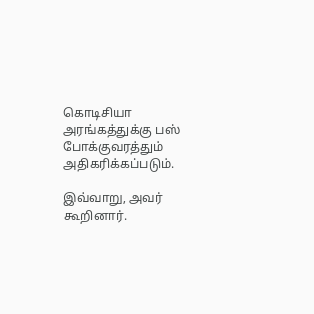கொடிசியா அரங்கத்துக்கு பஸ் போக்குவரத்தும் அதிகரிக்கப்படும்.

இவ்வாறு, அவர் கூறினார்.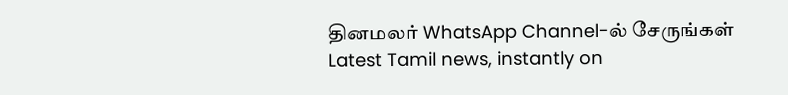தினமலர் WhatsApp Channel-ல் சேருங்கள்
Latest Tamil news, instantly on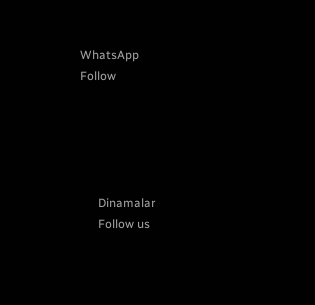WhatsApp
Follow





      Dinamalar
      Follow us